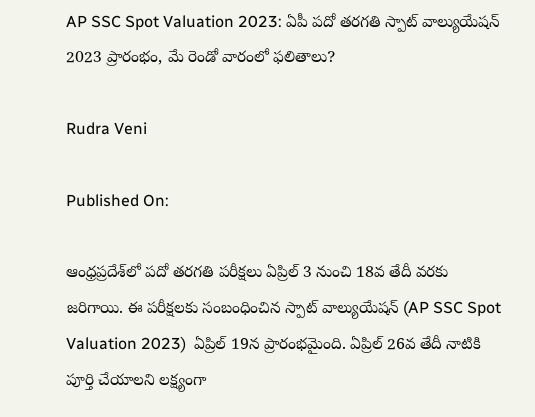AP SSC Spot Valuation 2023: ఏపీ పదో తరగతి స్పాట్ వాల్యుయేషన్ 2023 ప్రారంభం, మే రెండో వారంలో ఫలితాలు?

Rudra Veni

Published On:

ఆంధ్రప్రదేశ్‌లో పదో తరగతి పరీక్షలు ఏప్రిల్ 3 నుంచి 18వ తేదీ వరకు జరిగాయి. ఈ పరీక్షలకు సంబంధించిన స్పాట్ వాల్యుయేషన్ (AP SSC Spot Valuation 2023)  ఏప్రిల్ 19న ప్రారంభమైంది. ఏప్రిల్ 26వ తేదీ నాటికి పూర్తి చేయాలని లక్ష్యంగా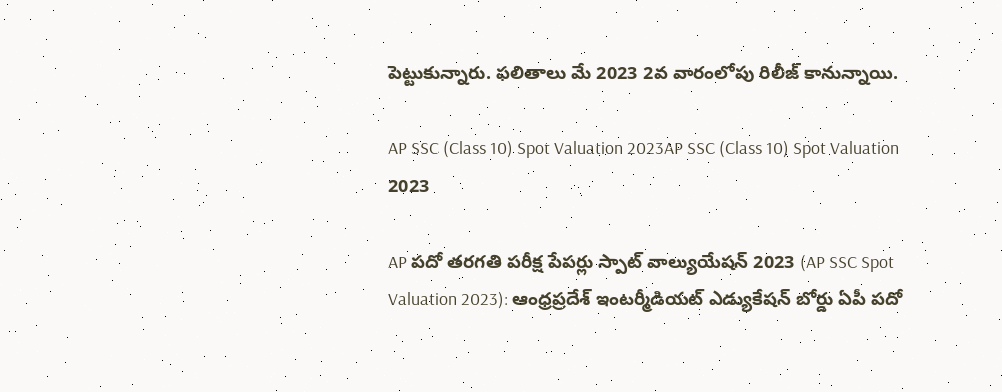పెట్టుకున్నారు. ఫలితాలు మే 2023 2వ వారంలోపు రిలీజ్ కానున్నాయి.

AP SSC (Class 10) Spot Valuation 2023AP SSC (Class 10) Spot Valuation 2023

AP పదో తరగతి పరీక్ష పేపర్లు స్పాట్ వాల్యుయేషన్ 2023 (AP SSC Spot Valuation 2023): ఆంధ్రప్రదేశ్ ఇంటర్మీడియట్ ఎడ్యుకేషన్ బోర్డు ఏపీ పదో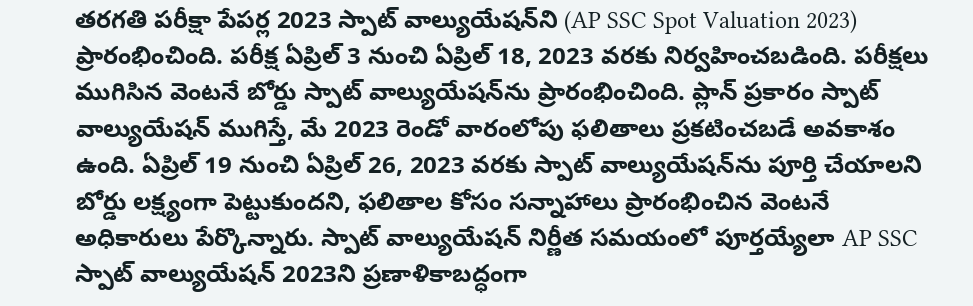తరగతి పరీక్షా పేపర్ల 2023 స్పాట్ వాల్యుయేషన్‌ని (AP SSC Spot Valuation 2023) ప్రారంభించింది. పరీక్ష ఏప్రిల్ 3 నుంచి ఏప్రిల్ 18, 2023 వరకు నిర్వహించబడింది. పరీక్షలు ముగిసిన వెంటనే బోర్డు స్పాట్ వాల్యుయేషన్‌ను ప్రారంభించింది. ప్లాన్ ప్రకారం స్పాట్ వాల్యుయేషన్ ముగిస్తే, మే 2023 రెండో వారంలోపు ఫలితాలు ప్రకటించబడే అవకాశం ఉంది. ఏప్రిల్ 19 నుంచి ఏప్రిల్ 26, 2023 వరకు స్పాట్ వాల్యుయేషన్‌ను పూర్తి చేయాలని బోర్డు లక్ష్యంగా పెట్టుకుందని, ఫలితాల కోసం సన్నాహాలు ప్రారంభించిన వెంటనే అధికారులు పేర్కొన్నారు. స్పాట్ వాల్యుయేషన్ నిర్ణీత సమయంలో పూర్తయ్యేలా AP SSC స్పాట్ వాల్యుయేషన్ 2023ని ప్రణాళికాబద్ధంగా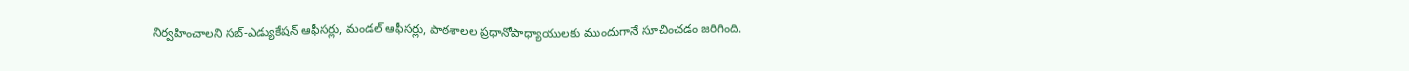నిర్వహించాలని సబ్-ఎడ్యుకేషన్ ఆఫీసర్లు, మండల్ ఆఫీసర్లు, పాఠశాలల ప్రధానోపాధ్యాయులకు ముందుగానే సూచించడం జరిగింది.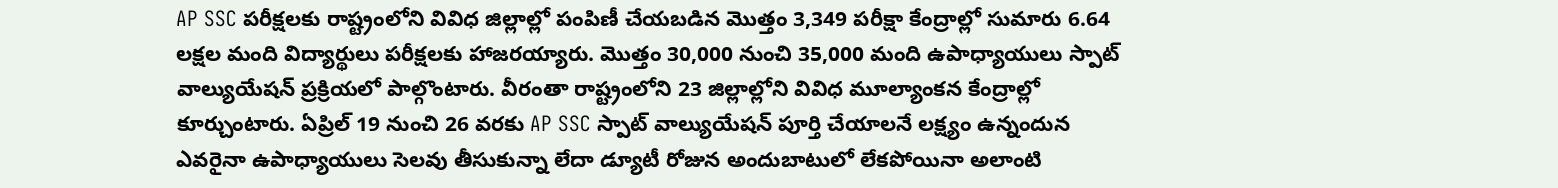AP SSC పరీక్షలకు రాష్ట్రంలోని వివిధ జిల్లాల్లో పంపిణీ చేయబడిన మొత్తం 3,349 పరీక్షా కేంద్రాల్లో సుమారు 6.64 లక్షల మంది విద్యార్థులు పరీక్షలకు హాజరయ్యారు. మొత్తం 30,000 నుంచి 35,000 మంది ఉపాధ్యాయులు స్పాట్ వాల్యుయేషన్ ప్రక్రియలో పాల్గొంటారు. వీరంతా రాష్ట్రంలోని 23 జిల్లాల్లోని వివిధ మూల్యాంకన కేంద్రాల్లో కూర్చుంటారు. ఏప్రిల్ 19 నుంచి 26 వరకు AP SSC స్పాట్ వాల్యుయేషన్ పూర్తి చేయాలనే లక్ష్యం ఉన్నందున ఎవరైనా ఉపాధ్యాయులు సెలవు తీసుకున్నా లేదా డ్యూటీ రోజున అందుబాటులో లేకపోయినా అలాంటి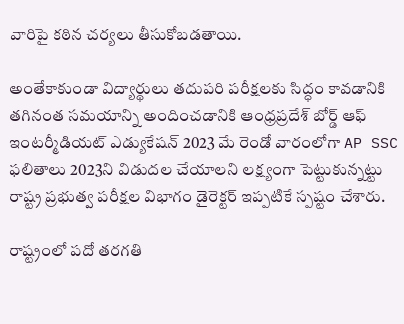వారిపై కఠిన చర్యలు తీసుకోబడతాయి.

అంతేకాకుండా విద్యార్థులు తదుపరి పరీక్షలకు సిద్ధం కావడానికి తగినంత సమయాన్ని అందించడానికి ఆంధ్రప్రదేశ్ బోర్డ్ ఆఫ్ ఇంటర్మీడియట్ ఎడ్యుకేషన్ 2023 మే రెండో వారంలోగా AP SSC ఫలితాలు 2023ని విడుదల చేయాలని లక్ష్యంగా పెట్టుకున్నట్టు రాష్ట్ర ప్రభుత్వ పరీక్షల విభాగం డైరెక్టర్ ఇప్పటికే స్పష్టం చేశారు.

రాష్ట్రంలో పదో తరగతి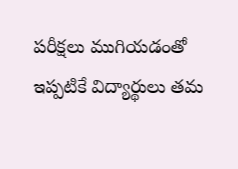పరీక్షలు ముగియడంతో ఇప్పటికే విద్యార్థులు తమ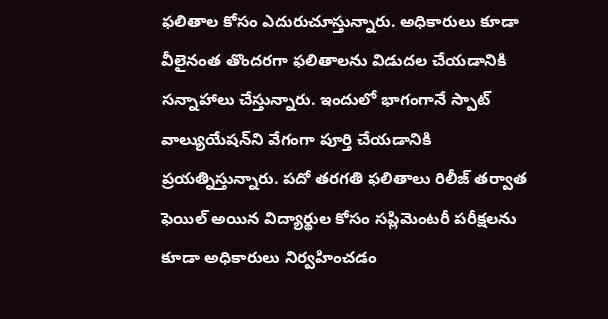ఫలితాల కోసం ఎదురుచూస్తున్నారు. అధికారులు కూడా వీలైనంత తొందరగా ఫలితాలను విడుదల చేయడానికి సన్నాహాలు చేస్తున్నారు. ఇందులో భాగంగానే స్పాట్ వాల్యుయేషన్‌ని వేగంగా పూర్తి చేయడానికి ప్రయత్నిస్తున్నారు. పదో తరగతి ఫలితాలు రిలీజ్ తర్వాత ఫెయిల్ అయిన విద్యార్థుల కోసం సప్లిమెంటరీ పరీక్షలను కూడా అధికారులు నిర్వహించడం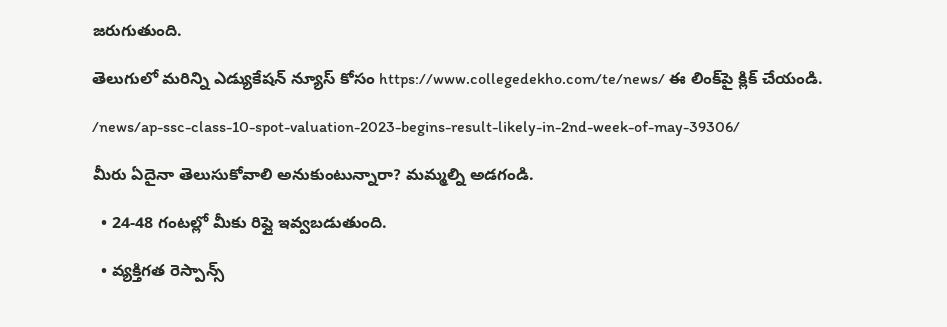జరుగుతుంది.

తెలుగులో మరిన్ని ఎడ్యుకేషన్ న్యూస్ కోసం https://www.collegedekho.com/te/news/ ఈ లింక్‌పై క్లిక్ చేయండి.

/news/ap-ssc-class-10-spot-valuation-2023-begins-result-likely-in-2nd-week-of-may-39306/

మీరు ఏదైనా తెలుసుకోవాలి అనుకుంటున్నారా? మమ్మల్ని అడగండి.

  • 24-48 గంటల్లో మీకు రిప్లై ఇవ్వబడుతుంది.

  • వ్యక్తిగత రెస్పాన్స్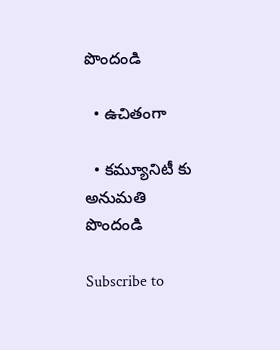పొందండి

  • ఉచితంగా

  • కమ్యూనిటీ కు అనుమతి పొందండి

Subscribe to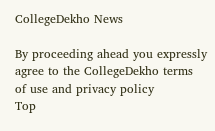CollegeDekho News

By proceeding ahead you expressly agree to the CollegeDekho terms of use and privacy policy
Top